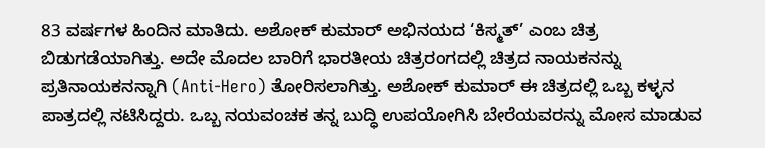83 ವರ್ಷಗಳ ಹಿಂದಿನ ಮಾತಿದು. ಅಶೋಕ್ ಕುಮಾರ್ ಅಭಿನಯದ ‘ಕಿಸ್ಮತ್’ ಎಂಬ ಚಿತ್ರ ಬಿಡುಗಡೆಯಾಗಿತ್ತು. ಅದೇ ಮೊದಲ ಬಾರಿಗೆ ಭಾರತೀಯ ಚಿತ್ರರಂಗದಲ್ಲಿ ಚಿತ್ರದ ನಾಯಕನನ್ನು ಪ್ರತಿನಾಯಕನನ್ನಾಗಿ (Anti-Hero) ತೋರಿಸಲಾಗಿತ್ತು. ಅಶೋಕ್ ಕುಮಾರ್ ಈ ಚಿತ್ರದಲ್ಲಿ ಒಬ್ಬ ಕಳ್ಳನ ಪಾತ್ರದಲ್ಲಿ ನಟಿಸಿದ್ದರು. ಒಬ್ಬ ನಯವಂಚಕ ತನ್ನ ಬುದ್ಧಿ ಉಪಯೋಗಿಸಿ ಬೇರೆಯವರನ್ನು ಮೋಸ ಮಾಡುವ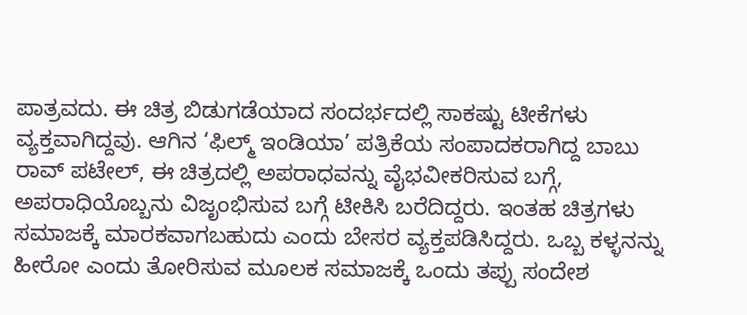ಪಾತ್ರವದು. ಈ ಚಿತ್ರ ಬಿಡುಗಡೆಯಾದ ಸಂದರ್ಭದಲ್ಲಿ ಸಾಕಷ್ಟು ಟೀಕೆಗಳು ವ್ಯಕ್ತವಾಗಿದ್ದವು. ಆಗಿನ ‘ಫಿಲ್ಮ್ ಇಂಡಿಯಾ’ ಪತ್ರಿಕೆಯ ಸಂಪಾದಕರಾಗಿದ್ದ ಬಾಬು ರಾವ್ ಪಟೇಲ್, ಈ ಚಿತ್ರದಲ್ಲಿ ಅಪರಾಧವನ್ನು ವೈಭವೀಕರಿಸುವ ಬಗ್ಗೆ, ಅಪರಾಧಿಯೊಬ್ಬನು ವಿಜೃಂಭಿಸುವ ಬಗ್ಗೆ ಟೀಕಿಸಿ ಬರೆದಿದ್ದರು. ಇಂತಹ ಚಿತ್ರಗಳು ಸಮಾಜಕ್ಕೆ ಮಾರಕವಾಗಬಹುದು ಎಂದು ಬೇಸರ ವ್ಯಕ್ತಪಡಿಸಿದ್ದರು. ಒಬ್ಬ ಕಳ್ಳನನ್ನು ಹೀರೋ ಎಂದು ತೋರಿಸುವ ಮೂಲಕ ಸಮಾಜಕ್ಕೆ ಒಂದು ತಪ್ಪು ಸಂದೇಶ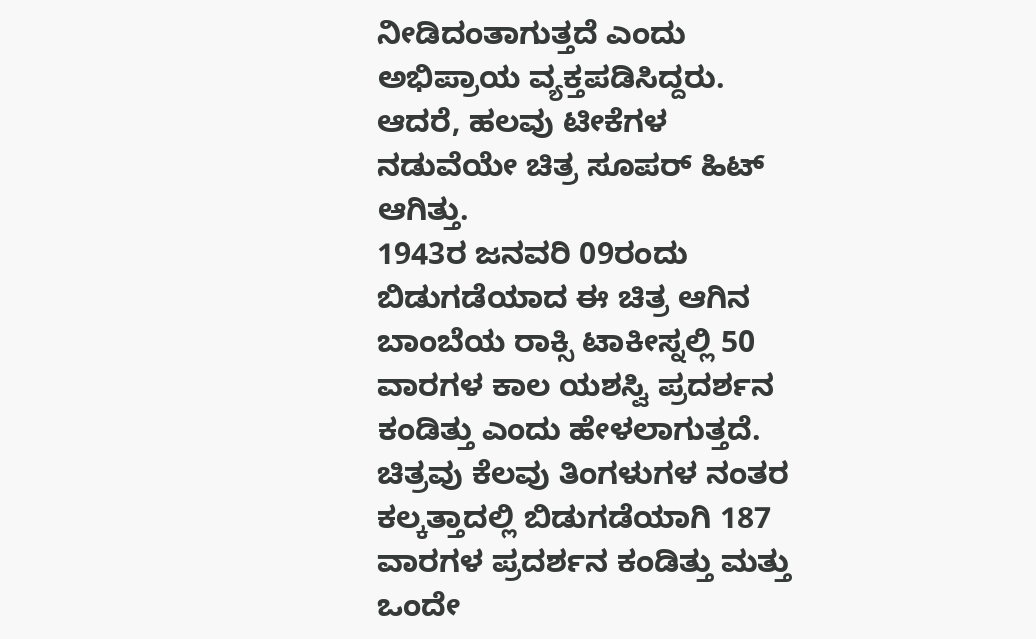ನೀಡಿದಂತಾಗುತ್ತದೆ ಎಂದು ಅಭಿಪ್ರಾಯ ವ್ಯಕ್ತಪಡಿಸಿದ್ದರು. ಆದರೆ, ಹಲವು ಟೀಕೆಗಳ ನಡುವೆಯೇ ಚಿತ್ರ ಸೂಪರ್ ಹಿಟ್ ಆಗಿತ್ತು.
1943ರ ಜನವರಿ 09ರಂದು ಬಿಡುಗಡೆಯಾದ ಈ ಚಿತ್ರ ಆಗಿನ ಬಾಂಬೆಯ ರಾಕ್ಸಿ ಟಾಕೀಸ್ನಲ್ಲಿ 50 ವಾರಗಳ ಕಾಲ ಯಶಸ್ವಿ ಪ್ರದರ್ಶನ ಕಂಡಿತ್ತು ಎಂದು ಹೇಳಲಾಗುತ್ತದೆ. ಚಿತ್ರವು ಕೆಲವು ತಿಂಗಳುಗಳ ನಂತರ ಕಲ್ಕತ್ತಾದಲ್ಲಿ ಬಿಡುಗಡೆಯಾಗಿ 187 ವಾರಗಳ ಪ್ರದರ್ಶನ ಕಂಡಿತ್ತು ಮತ್ತು ಒಂದೇ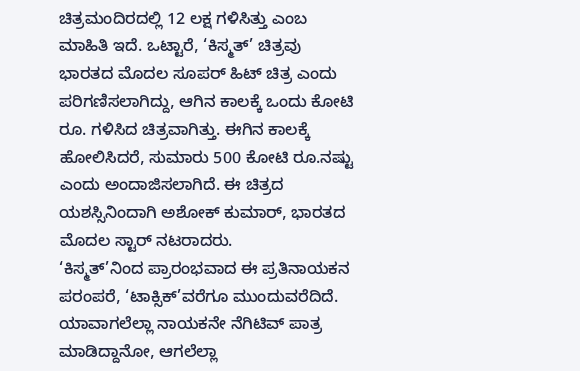ಚಿತ್ರಮಂದಿರದಲ್ಲಿ 12 ಲಕ್ಷ ಗಳಿಸಿತ್ತು ಎಂಬ ಮಾಹಿತಿ ಇದೆ. ಒಟ್ಟಾರೆ, ‘ಕಿಸ್ಮತ್’ ಚಿತ್ರವು ಭಾರತದ ಮೊದಲ ಸೂಪರ್ ಹಿಟ್ ಚಿತ್ರ ಎಂದು ಪರಿಗಣಿಸಲಾಗಿದ್ದು, ಆಗಿನ ಕಾಲಕ್ಕೆ ಒಂದು ಕೋಟಿ ರೂ. ಗಳಿಸಿದ ಚಿತ್ರವಾಗಿತ್ತು. ಈಗಿನ ಕಾಲಕ್ಕೆ ಹೋಲಿಸಿದರೆ, ಸುಮಾರು 500 ಕೋಟಿ ರೂ.ನಷ್ಟು ಎಂದು ಅಂದಾಜಿಸಲಾಗಿದೆ. ಈ ಚಿತ್ರದ ಯಶಸ್ಸಿನಿಂದಾಗಿ ಅಶೋಕ್ ಕುಮಾರ್, ಭಾರತದ ಮೊದಲ ಸ್ಟಾರ್ ನಟರಾದರು.
‘ಕಿಸ್ಮತ್’ನಿಂದ ಪ್ರಾರಂಭವಾದ ಈ ಪ್ರತಿನಾಯಕನ ಪರಂಪರೆ, ‘ಟಾಕ್ಸಿಕ್’ವರೆಗೂ ಮುಂದುವರೆದಿದೆ. ಯಾವಾಗಲೆಲ್ಲಾ ನಾಯಕನೇ ನೆಗಿಟಿವ್ ಪಾತ್ರ ಮಾಡಿದ್ದಾನೋ, ಆಗಲೆಲ್ಲಾ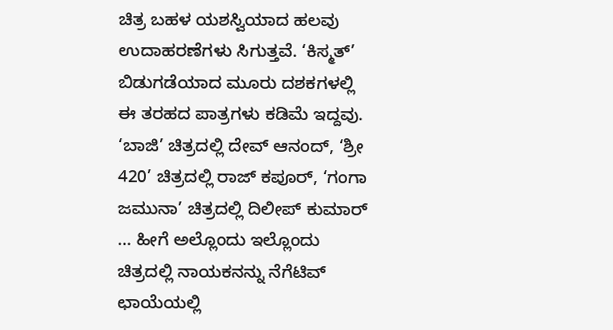ಚಿತ್ರ ಬಹಳ ಯಶಸ್ವಿಯಾದ ಹಲವು ಉದಾಹರಣೆಗಳು ಸಿಗುತ್ತವೆ. ‘ಕಿಸ್ಮತ್’ ಬಿಡುಗಡೆಯಾದ ಮೂರು ದಶಕಗಳಲ್ಲಿ ಈ ತರಹದ ಪಾತ್ರಗಳು ಕಡಿಮೆ ಇದ್ದವು. ‘ಬಾಜಿ’ ಚಿತ್ರದಲ್ಲಿ ದೇವ್ ಆನಂದ್, ‘ಶ್ರೀ 420’ ಚಿತ್ರದಲ್ಲಿ ರಾಜ್ ಕಪೂರ್, ‘ಗಂಗಾ ಜಮುನಾ’ ಚಿತ್ರದಲ್ಲಿ ದಿಲೀಪ್ ಕುಮಾರ್ … ಹೀಗೆ ಅಲ್ಲೊಂದು ಇಲ್ಲೊಂದು ಚಿತ್ರದಲ್ಲಿ ನಾಯಕನನ್ನು ನೆಗೆಟಿವ್ ಛಾಯೆಯಲ್ಲಿ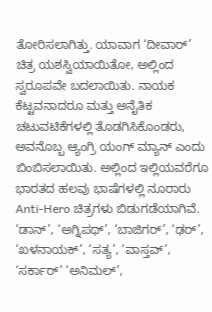ತೋರಿಸಲಾಗಿತ್ತು. ಯಾವಾಗ ‘ದೀವಾರ್’ ಚಿತ್ರ ಯಶಸ್ವಿಯಾಯಿತೋ, ಅಲ್ಲಿಂದ ಸ್ವರೂಪವೇ ಬದಲಾಯಿತು. ನಾಯಕ ಕೆಟ್ಟವನಾದರೂ ಮತ್ತು ಅನೈತಿಕ ಚಟುವಟಿಕೆಗಳಲ್ಲಿ ತೊಡಗಿಸಿಕೊಂಡರು, ಅವನೊಬ್ಬ ಆ್ಯಂಗ್ರಿ ಯಂಗ್ ಮ್ಯಾನ್ ಎಂದು ಬಿಂಬಿಸಲಾಯಿತು. ಅಲ್ಲಿಂದ ಇಲ್ಲಿಯವರೆಗೂ ಭಾರತದ ಹಲವು ಭಾಷೆಗಳಲ್ಲಿ ನೂರಾರು Anti-Hero ಚಿತ್ರಗಳು ಬಿಡುಗಡೆಯಾಗಿವೆ. ‘ಡಾನ್’, ‘ಅಗ್ನಿಪಥ್’, ‘ಬಾಜಿಗರ್’, ‘ಢರ್’, ‘ಖಳನಾಯಕ್’, ‘ಸತ್ಯ’, ‘ವಾಸ್ತವ್’, ‘ಸರ್ಕಾರ್’ ‘ಅನಿಮಲ್’,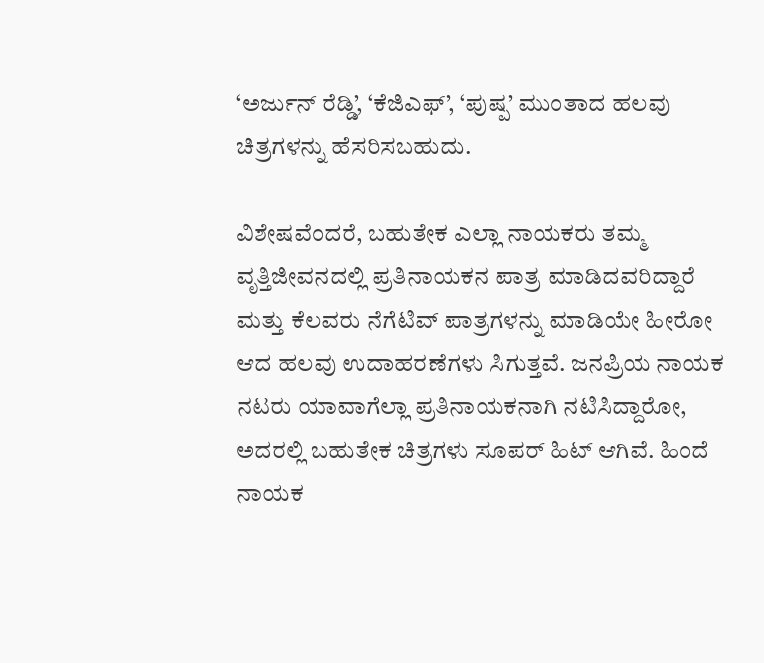‘ಅರ್ಜುನ್ ರೆಡ್ಡಿ’, ‘ಕೆಜಿಎಫ್’, ‘ಪುಷ್ಪ’ ಮುಂತಾದ ಹಲವು ಚಿತ್ರಗಳನ್ನು ಹೆಸರಿಸಬಹುದು.

ವಿಶೇಷವೆಂದರೆ, ಬಹುತೇಕ ಎಲ್ಲಾ ನಾಯಕರು ತಮ್ಮ ವೃತ್ತಿಜೀವನದಲ್ಲಿ ಪ್ರತಿನಾಯಕನ ಪಾತ್ರ ಮಾಡಿದವರಿದ್ದಾರೆ ಮತ್ತು ಕೆಲವರು ನೆಗೆಟಿವ್ ಪಾತ್ರಗಳನ್ನು ಮಾಡಿಯೇ ಹೀರೋ ಆದ ಹಲವು ಉದಾಹರಣೆಗಳು ಸಿಗುತ್ತವೆ. ಜನಪ್ರಿಯ ನಾಯಕ ನಟರು ಯಾವಾಗೆಲ್ಲಾ ಪ್ರತಿನಾಯಕನಾಗಿ ನಟಿಸಿದ್ದಾರೋ, ಅದರಲ್ಲಿ ಬಹುತೇಕ ಚಿತ್ರಗಳು ಸೂಪರ್ ಹಿಟ್ ಆಗಿವೆ. ಹಿಂದೆ ನಾಯಕ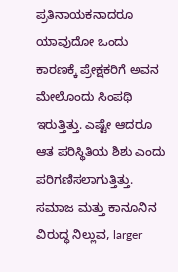ಪ್ರತಿನಾಯಕನಾದರೂ ಯಾವುದೋ ಒಂದು ಕಾರಣಕ್ಕೆ ಪ್ರೇಕ್ಷಕರಿಗೆ ಅವನ ಮೇಲೊಂದು ಸಿಂಪಥಿ ಇರುತ್ತಿತ್ತು. ಎಷ್ಟೇ ಆದರೂ ಆತ ಪರಿಸ್ಥಿತಿಯ ಶಿಶು ಎಂದು ಪರಿಗಣಿಸಲಾಗುತ್ತಿತ್ತು. ಸಮಾಜ ಮತ್ತು ಕಾನೂನಿನ ವಿರುದ್ಧ ನಿಲ್ಲುವ, larger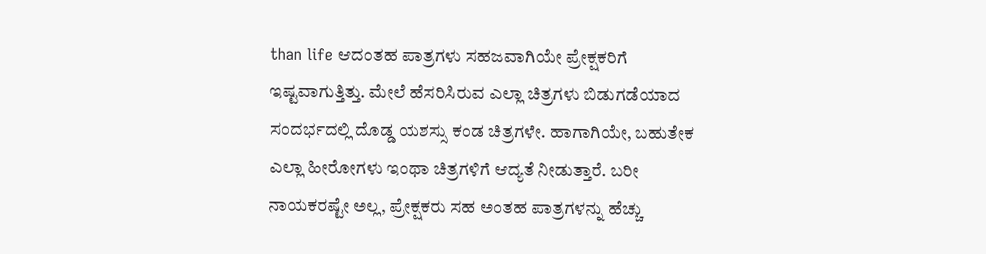than life ಆದಂತಹ ಪಾತ್ರಗಳು ಸಹಜವಾಗಿಯೇ ಪ್ರೇಕ್ಷಕರಿಗೆ ಇಷ್ಟವಾಗುತ್ತಿತ್ತು. ಮೇಲೆ ಹೆಸರಿಸಿರುವ ಎಲ್ಲಾ ಚಿತ್ರಗಳು ಬಿಡುಗಡೆಯಾದ ಸಂದರ್ಭದಲ್ಲಿ ದೊಡ್ಡ ಯಶಸ್ಸು ಕಂಡ ಚಿತ್ರಗಳೇ. ಹಾಗಾಗಿಯೇ, ಬಹುತೇಕ ಎಲ್ಲಾ ಹೀರೋಗಳು ಇಂಥಾ ಚಿತ್ರಗಳಿಗೆ ಆದ್ಯತೆ ನೀಡುತ್ತಾರೆ. ಬರೀ ನಾಯಕರಷ್ಟೇ ಅಲ್ಲ, ಪ್ರೇಕ್ಷಕರು ಸಹ ಅಂತಹ ಪಾತ್ರಗಳನ್ನು ಹೆಚ್ಚು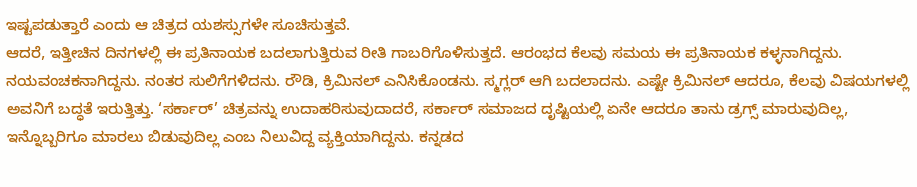ಇಷ್ಟಪಡುತ್ತಾರೆ ಎಂದು ಆ ಚಿತ್ರದ ಯಶಸ್ಸುಗಳೇ ಸೂಚಿಸುತ್ತವೆ.
ಆದರೆ, ಇತ್ತೀಚಿನ ದಿನಗಳಲ್ಲಿ ಈ ಪ್ರತಿನಾಯಕ ಬದಲಾಗುತ್ತಿರುವ ರೀತಿ ಗಾಬರಿಗೊಳಿಸುತ್ತದೆ. ಆರಂಭದ ಕೆಲವು ಸಮಯ ಈ ಪ್ರತಿನಾಯಕ ಕಳ್ಳನಾಗಿದ್ದನು. ನಯವಂಚಕನಾಗಿದ್ದನು. ನಂತರ ಸುಲಿಗೆಗಳಿದನು. ರೌಡಿ, ಕ್ರಿಮಿನಲ್ ಎನಿಸಿಕೊಂಡನು. ಸ್ಮಗ್ಲರ್ ಆಗಿ ಬದಲಾದನು. ಎಷ್ಟೇ ಕ್ರಿಮಿನಲ್ ಆದರೂ, ಕೆಲವು ವಿಷಯಗಳಲ್ಲಿ ಅವನಿಗೆ ಬದ್ಧತೆ ಇರುತ್ತಿತ್ತು. ‘ಸರ್ಕಾರ್’ ಚಿತ್ರವನ್ನು ಉದಾಹರಿಸುವುದಾದರೆ, ಸರ್ಕಾರ್ ಸಮಾಜದ ದೃಷ್ಟಿಯಲ್ಲಿ ಏನೇ ಆದರೂ ತಾನು ಡ್ರಗ್ಸ್ ಮಾರುವುದಿಲ್ಲ, ಇನ್ನೊಬ್ಬರಿಗೂ ಮಾರಲು ಬಿಡುವುದಿಲ್ಲ ಎಂಬ ನಿಲುವಿದ್ದ ವ್ಯಕ್ತಿಯಾಗಿದ್ದನು. ಕನ್ನಡದ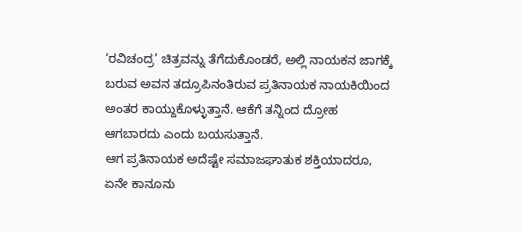‘ರವಿಚಂದ್ರ’ ಚಿತ್ರವನ್ನು ತೆಗೆದುಕೊಂಡರೆ, ಅಲ್ಲಿ ನಾಯಕನ ಜಾಗಕ್ಕೆ ಬರುವ ಅವನ ತದ್ರೂಪಿನಂತಿರುವ ಪ್ರತಿನಾಯಕ ನಾಯಕಿಯಿಂದ ಅಂತರ ಕಾಯ್ದುಕೊಳ್ಳುತ್ತಾನೆ. ಆಕೆಗೆ ತನ್ನಿಂದ ದ್ರೋಹ ಆಗಬಾರದು ಎಂದು ಬಯಸುತ್ತಾನೆ.
ಆಗ ಪ್ರತಿನಾಯಕ ಅದೆಷ್ಟೇ ಸಮಾಜಘಾತುಕ ಶಕ್ತಿಯಾದರೂ, ಏನೇ ಕಾನೂನು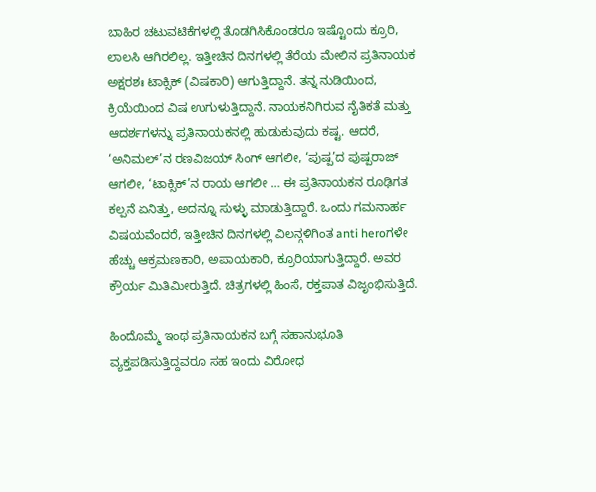ಬಾಹಿರ ಚಟುವಟಿಕೆಗಳಲ್ಲಿ ತೊಡಗಿಸಿಕೊಂಡರೂ ಇಷ್ಟೊಂದು ಕ್ರೂರಿ, ಲಾಲಸಿ ಆಗಿರಲಿಲ್ಲ. ಇತ್ತೀಚಿನ ದಿನಗಳಲ್ಲಿ ತೆರೆಯ ಮೇಲಿನ ಪ್ರತಿನಾಯಕ ಅಕ್ಷರಶಃ ಟಾಕ್ಸಿಕ್ (ವಿಷಕಾರಿ) ಆಗುತ್ತಿದ್ದಾನೆ. ತನ್ನ ನುಡಿಯಿಂದ, ಕ್ರಿಯೆಯಿಂದ ವಿಷ ಉಗುಳುತ್ತಿದ್ದಾನೆ. ನಾಯಕನಿಗಿರುವ ನೈತಿಕತೆ ಮತ್ತು ಆದರ್ಶಗಳನ್ನು ಪ್ರತಿನಾಯಕನಲ್ಲಿ ಹುಡುಕುವುದು ಕಷ್ಟ. ಆದರೆ, ‘ಅನಿಮಲ್’ನ ರಣವಿಜಯ್ ಸಿಂಗ್ ಆಗಲೀ, ‘ಪುಷ್ಪ’ದ ಪುಷ್ಪರಾಜ್ ಆಗಲೀ, ‘ಟಾಕ್ಸಿಕ್’ನ ರಾಯ ಆಗಲೀ … ಈ ಪ್ರತಿನಾಯಕನ ರೂಢಿಗತ ಕಲ್ಪನೆ ಏನಿತ್ತು, ಅದನ್ನೂ ಸುಳ್ಳು ಮಾಡುತ್ತಿದ್ದಾರೆ. ಒಂದು ಗಮನಾರ್ಹ ವಿಷಯವೆಂದರೆ, ಇತ್ತೀಚಿನ ದಿನಗಳಲ್ಲಿ ವಿಲನ್ಗಳಿಗಿಂತ anti heroಗಳೇ ಹೆಚ್ಚು ಆಕ್ರಮಣಕಾರಿ, ಅಪಾಯಕಾರಿ, ಕ್ರೂರಿಯಾಗುತ್ತಿದ್ದಾರೆ. ಅವರ ಕ್ರೌರ್ಯ ಮಿತಿಮೀರುತ್ತಿದೆ. ಚಿತ್ರಗಳಲ್ಲಿ ಹಿಂಸೆ, ರಕ್ತಪಾತ ವಿಜೃಂಭಿಸುತ್ತಿದೆ.

ಹಿಂದೊಮ್ಮೆ ಇಂಥ ಪ್ರತಿನಾಯಕನ ಬಗ್ಗೆ ಸಹಾನುಭೂತಿ ವ್ಯಕ್ತಪಡಿಸುತ್ತಿದ್ದವರೂ ಸಹ ಇಂದು ವಿರೋಧ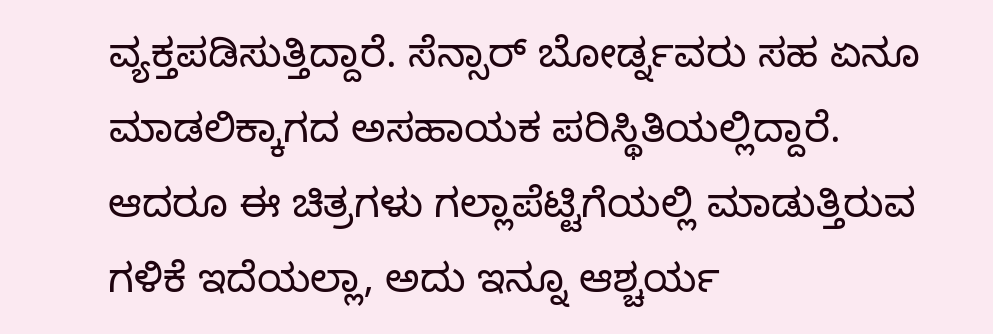ವ್ಯಕ್ತಪಡಿಸುತ್ತಿದ್ದಾರೆ. ಸೆನ್ಸಾರ್ ಬೋರ್ಡ್ನವರು ಸಹ ಏನೂ ಮಾಡಲಿಕ್ಕಾಗದ ಅಸಹಾಯಕ ಪರಿಸ್ಥಿತಿಯಲ್ಲಿದ್ದಾರೆ. ಆದರೂ ಈ ಚಿತ್ರಗಳು ಗಲ್ಲಾಪೆಟ್ಟಿಗೆಯಲ್ಲಿ ಮಾಡುತ್ತಿರುವ ಗಳಿಕೆ ಇದೆಯಲ್ಲಾ, ಅದು ಇನ್ನೂ ಆಶ್ಚರ್ಯ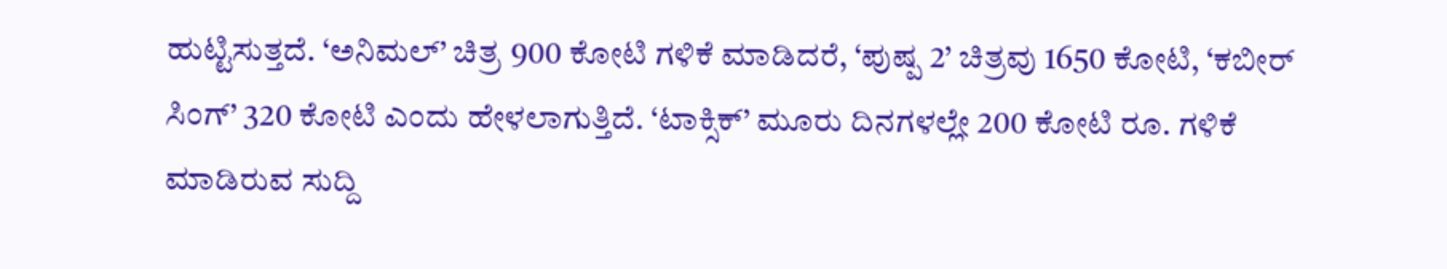ಹುಟ್ಟಿಸುತ್ತದೆ. ‘ಅನಿಮಲ್’ ಚಿತ್ರ 900 ಕೋಟಿ ಗಳಿಕೆ ಮಾಡಿದರೆ, ‘ಪುಷ್ಪ 2’ ಚಿತ್ರವು 1650 ಕೋಟಿ, ‘ಕಬೀರ್ ಸಿಂಗ್’ 320 ಕೋಟಿ ಎಂದು ಹೇಳಲಾಗುತ್ತಿದೆ. ‘ಟಾಕ್ಸಿಕ್’ ಮೂರು ದಿನಗಳಲ್ಲೇ 200 ಕೋಟಿ ರೂ. ಗಳಿಕೆ ಮಾಡಿರುವ ಸುದ್ದಿ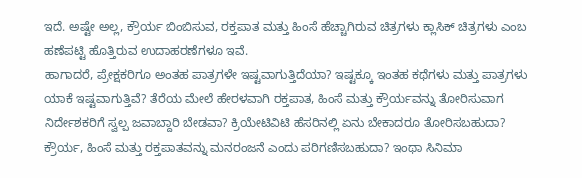ಇದೆ. ಅಷ್ಟೇ ಅಲ್ಲ, ಕ್ರೌರ್ಯ ಬಿಂಬಿಸುವ, ರಕ್ತಪಾತ ಮತ್ತು ಹಿಂಸೆ ಹೆಚ್ಚಾಗಿರುವ ಚಿತ್ರಗಳು ಕ್ಲಾಸಿಕ್ ಚಿತ್ರಗಳು ಎಂಬ ಹಣೆಪಟ್ಟಿ ಹೊತ್ತಿರುವ ಉದಾಹರಣೆಗಳೂ ಇವೆ.
ಹಾಗಾದರೆ, ಪ್ರೇಕ್ಷಕರಿಗೂ ಅಂತಹ ಪಾತ್ರಗಳೇ ಇಷ್ಟವಾಗುತ್ತಿದೆಯಾ? ಇಷ್ಟಕ್ಕೂ ಇಂತಹ ಕಥೆಗಳು ಮತ್ತು ಪಾತ್ರಗಳು ಯಾಕೆ ಇಷ್ಟವಾಗುತ್ತಿವೆ? ತೆರೆಯ ಮೇಲೆ ಹೇರಳವಾಗಿ ರಕ್ತಪಾತ, ಹಿಂಸೆ ಮತ್ತು ಕ್ರೌರ್ಯವನ್ನು ತೋರಿಸುವಾಗ ನಿರ್ದೇಶಕರಿಗೆ ಸ್ವಲ್ಪ ಜವಾಬ್ದಾರಿ ಬೇಡವಾ? ಕ್ರಿಯೇಟಿವಿಟಿ ಹೆಸರಿನಲ್ಲಿ ಏನು ಬೇಕಾದರೂ ತೋರಿಸಬಹುದಾ? ಕ್ರೌರ್ಯ, ಹಿಂಸೆ ಮತ್ತು ರಕ್ತಪಾತವನ್ನು ಮನರಂಜನೆ ಎಂದು ಪರಿಗಣಿಸಬಹುದಾ? ಇಂಥಾ ಸಿನಿಮಾ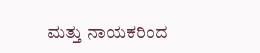ಮತ್ತು ನಾಯಕರಿಂದ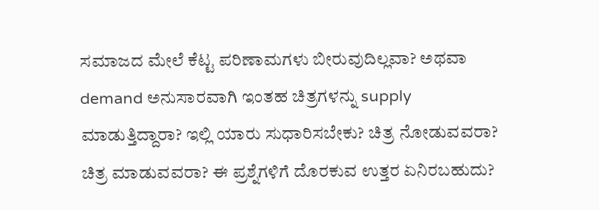ಸಮಾಜದ ಮೇಲೆ ಕೆಟ್ಟ ಪರಿಣಾಮಗಳು ಬೀರುವುದಿಲ್ಲವಾ? ಅಥವಾ demand ಅನುಸಾರವಾಗಿ ಇಂತಹ ಚಿತ್ರಗಳನ್ನು supply ಮಾಡುತ್ತಿದ್ದಾರಾ? ಇಲ್ಲಿ ಯಾರು ಸುಧಾರಿಸಬೇಕು? ಚಿತ್ರ ನೋಡುವವರಾ? ಚಿತ್ರ ಮಾಡುವವರಾ? ಈ ಪ್ರಶ್ನೆಗಳಿಗೆ ದೊರಕುವ ಉತ್ತರ ಏನಿರಬಹುದು?